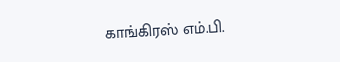காங்கிரஸ் எம்.பி.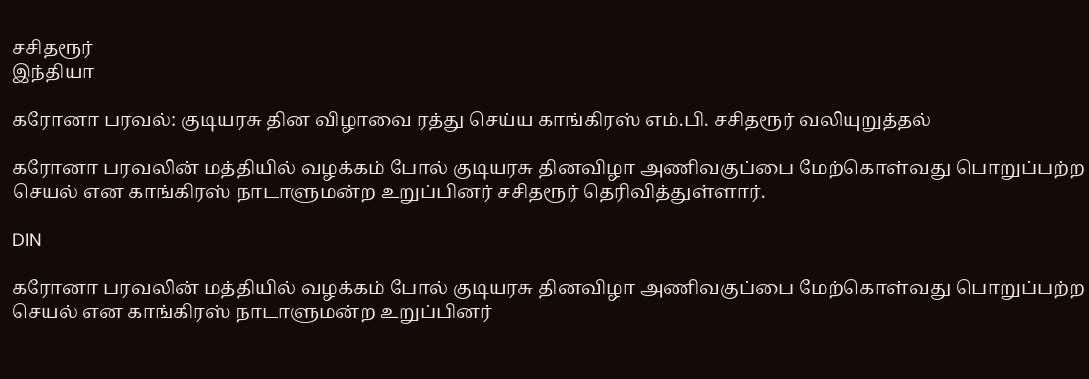சசிதரூர்
இந்தியா

கரோனா பரவல்: குடியரசு தின விழாவை ரத்து செய்ய காங்கிரஸ் எம்.பி. சசிதரூர் வலியுறுத்தல்

கரோனா பரவலின் மத்தியில் வழக்கம் போல் குடியரசு தினவிழா அணிவகுப்பை மேற்கொள்வது பொறுப்பற்ற செயல் என காங்கிரஸ் நாடாளுமன்ற உறுப்பினர் சசிதரூர் தெரிவித்துள்ளார்.

DIN

கரோனா பரவலின் மத்தியில் வழக்கம் போல் குடியரசு தினவிழா அணிவகுப்பை மேற்கொள்வது பொறுப்பற்ற செயல் என காங்கிரஸ் நாடாளுமன்ற உறுப்பினர்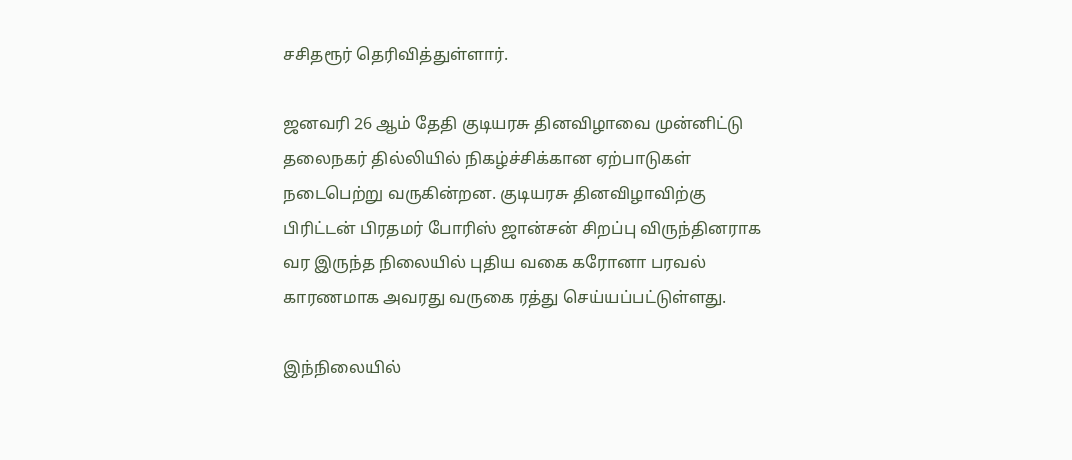சசிதரூர் தெரிவித்துள்ளார்.

ஜனவரி 26 ஆம் தேதி குடியரசு தினவிழாவை முன்னிட்டு தலைநகர் தில்லியில் நிகழ்ச்சிக்கான ஏற்பாடுகள் நடைபெற்று வருகின்றன. குடியரசு தினவிழாவிற்கு பிரிட்டன் பிரதமர் போரிஸ் ஜான்சன் சிறப்பு விருந்தினராக வர இருந்த நிலையில் புதிய வகை கரோனா பரவல் காரணமாக அவரது வருகை ரத்து செய்யப்பட்டுள்ளது.

இந்நிலையில்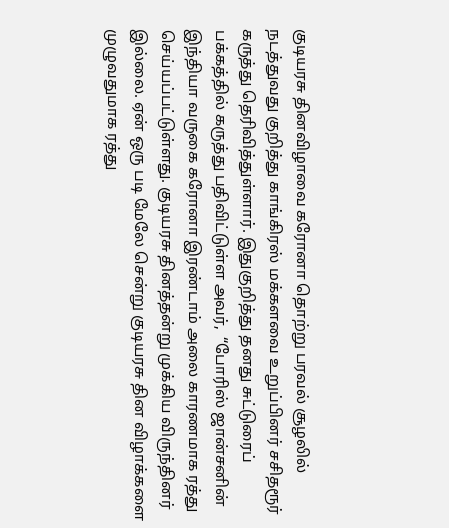குடியரசு தினவிழாவை கரோனா தொற்று பரவல் சூழலில் நடத்துவது குறித்து காங்கிரஸ் மக்களவை உறுப்பினர் சசிதரூர் கருத்து தெரிவித்துள்ளார். இதுகுறித்து தனது சுட்டுரைப் பக்கத்தில் கருத்து பதிவிட்டுள்ள அவர்,  “போரிஸ் ஜான்சனின் இந்தியா வருகை கரோனா இரண்டாம் அலை காரணமாக ரத்து செய்யப்பட்டுள்ளது. குடியரசு தினத்தன்று முக்கிய விருந்தினர் இல்லை. ஏன் ஒரு படி மேலே சென்று குடியரசு தின விழாக்களை முழுவதுமாக ரத்து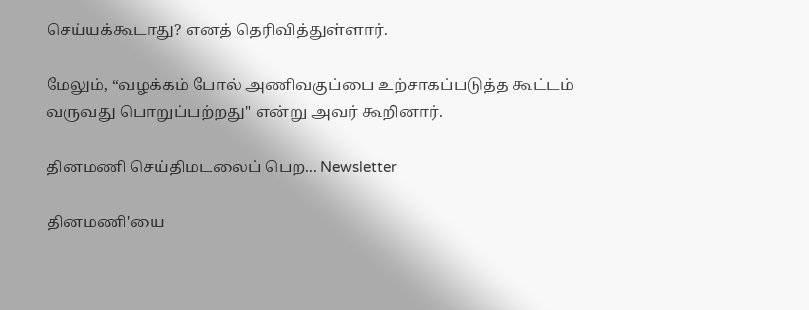செய்யக்கூடாது? எனத் தெரிவித்துள்ளார்.

மேலும், “வழக்கம் போல் அணிவகுப்பை உற்சாகப்படுத்த கூட்டம் வருவது பொறுப்பற்றது" என்று அவர் கூறினார்.

தினமணி செய்திமடலைப் பெற... Newsletter

தினமணி'யை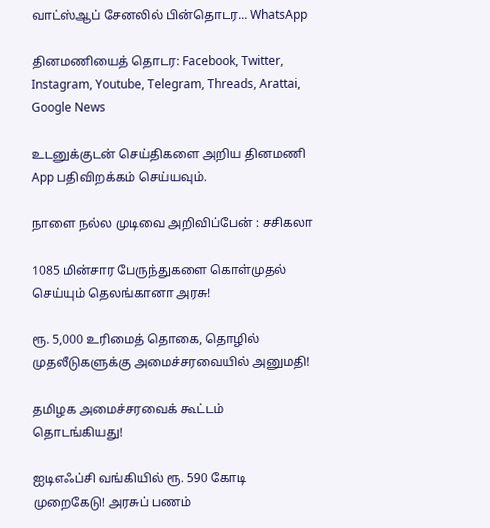வாட்ஸ்ஆப் சேனலில் பின்தொடர... WhatsApp

தினமணியைத் தொடர: Facebook, Twitter, Instagram, Youtube, Telegram, Threads, Arattai, Google News

உடனுக்குடன் செய்திகளை அறிய தினமணி App பதிவிறக்கம் செய்யவும்.

நாளை நல்ல முடிவை அறிவிப்பேன் : சசிகலா

1085 மின்சார பேருந்துகளை கொள்முதல் செய்யும் தெலங்கானா அரசு!

ரூ. 5,000 உரிமைத் தொகை, தொழில் முதலீடுகளுக்கு அமைச்சரவையில் அனுமதி!

தமிழக அமைச்சரவைக் கூட்டம் தொடங்கியது!

ஐடிஎஃப்சி வங்கியில் ரூ. 590 கோடி முறைகேடு! அரசுப் பணம்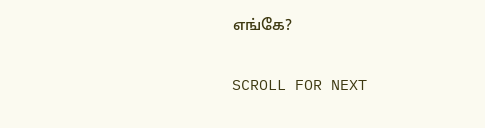எங்கே?

SCROLL FOR NEXT